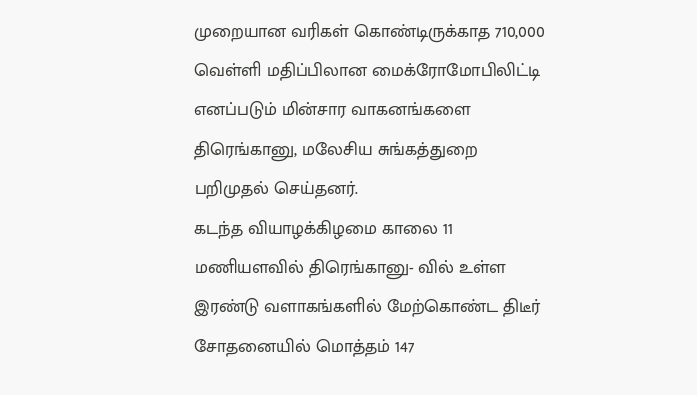முறையான வரிகள் கொண்டிருக்காத 710,000 வெள்ளி மதிப்பிலான மைக்ரோமோபிலிட்டி எனப்படும் மின்சார வாகனங்களை திரெங்கானு, மலேசிய சுங்கத்துறை பறிமுதல் செய்தனர்.
கடந்த வியாழக்கிழமை காலை 11 மணியளவில் திரெங்கானு- வில் உள்ள இரண்டு வளாகங்களில் மேற்கொண்ட திடீர் சோதனையில் மொத்தம் 147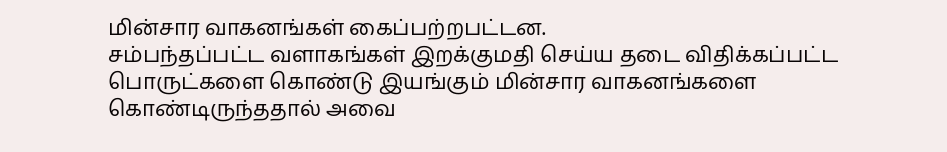மின்சார வாகனங்கள் கைப்பற்றபட்டன.
சம்பந்தப்பட்ட வளாகங்கள் இறக்குமதி செய்ய தடை விதிக்கப்பட்ட பொருட்களை கொண்டு இயங்கும் மின்சார வாகனங்களை கொண்டிருந்ததால் அவை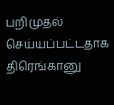பறிமுதல் செய்யப்பட்டதாக திரெங்கானு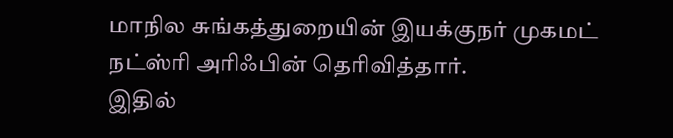மாநில சுங்கத்துறையின் இயக்குநர் முகமட் நட்ஸ்ரி அரிஃபின் தெரிவித்தார்.
இதில்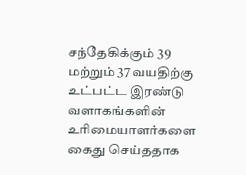சந்தேகிக்கும் 39 மற்றும் 37 வயதிற்கு உட்பட்ட இரண்டு வளாகங்களின் உரிமையாளர்களை கைது செய்ததாக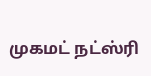முகமட் நட்ஸ்ரி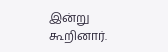இன்று கூறினார்.